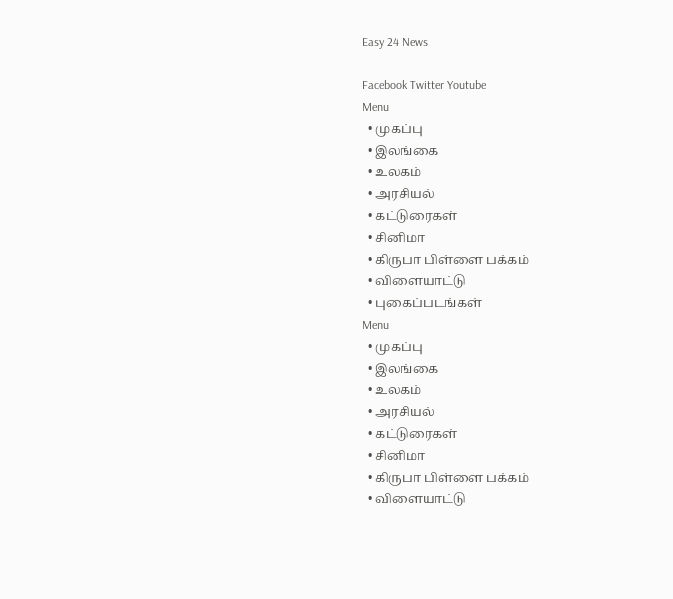Easy 24 News

Facebook Twitter Youtube
Menu
  • முகப்பு
  • இலங்கை
  • உலகம்
  • அரசியல்
  • கட்டுரைகள்
  • சினிமா
  • கிருபா பிள்ளை பக்கம்
  • விளையாட்டு
  • புகைப்படங்கள்
Menu
  • முகப்பு
  • இலங்கை
  • உலகம்
  • அரசியல்
  • கட்டுரைகள்
  • சினிமா
  • கிருபா பிள்ளை பக்கம்
  • விளையாட்டு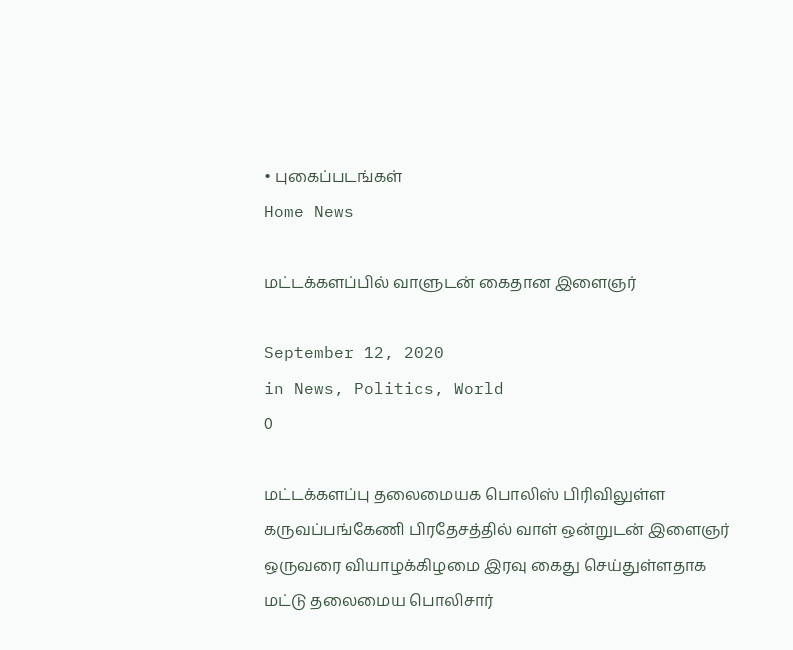• புகைப்படங்கள்
Home News

மட்டக்களப்பில் வாளுடன் கைதான இளைஞர்

September 12, 2020
in News, Politics, World
0

மட்டக்களப்பு தலைமையக பொலிஸ் பிரிவிலுள்ள கருவப்பங்கேணி பிரதேசத்தில் வாள் ஒன்றுடன் இளைஞர் ஒருவரை வியாழக்கிழமை இரவு கைது செய்துள்ளதாக மட்டு தலைமைய பொலிசார்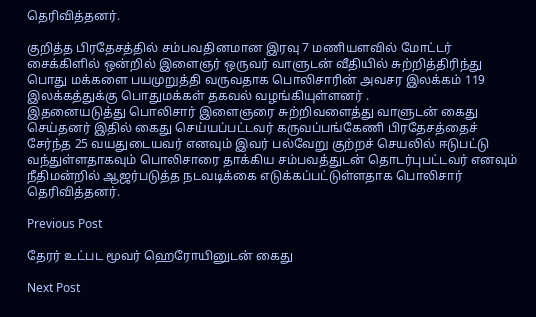தெரிவித்தனர்.

குறித்த பிரதேசத்தில் சம்பவதினமான இரவு 7 மணியளவில் மோட்டர் சைக்கிளில் ஒன்றில் இளைஞர் ஒருவர் வாளுடன் வீதியில் சுற்றித்திரிந்து பொது மக்களை பயமுறுத்தி வருவதாக பொலிசாரின் அவசர இலக்கம் 119 இலக்கத்துக்கு பொதுமக்கள் தகவல் வழங்கியுள்ளனர் .
இதனையடுத்து பொலிசார் இளைஞரை சுற்றிவளைத்து வாளுடன் கைது செய்தனர் இதில் கைது செய்யப்பட்டவர் கருவப்பங்கேணி பிரதேசத்தைச் சேர்ந்த 25 வயதுடையவர் எனவும் இவர் பல்வேறு குற்றச் செயலில் ஈடுபட்டு வந்துள்ளதாகவும் பொலிசாரை தாக்கிய சம்பவத்துடன் தொடர்புபட்டவர் எனவும் நீதிமன்றில் ஆஜர்படுத்த நடவடிக்கை எடுக்கப்பட்டுள்ளதாக பொலிசார் தெரிவித்தனர்.

Previous Post

தேரர் உட்பட மூவர் ஹெரோயினுடன் கைது

Next Post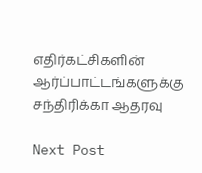எதிர்கட்சிகளின் ஆர்ப்பாட்டங்களுக்கு சந்திரிக்கா ஆதரவு

Next Post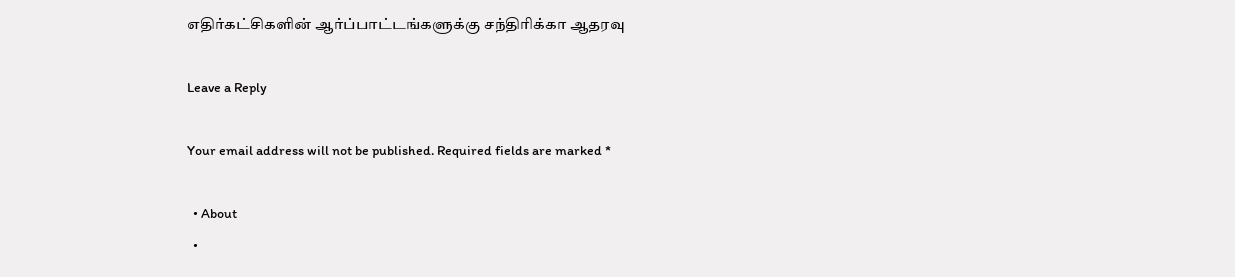எதிர்கட்சிகளின் ஆர்ப்பாட்டங்களுக்கு சந்திரிக்கா ஆதரவு

Leave a Reply

Your email address will not be published. Required fields are marked *

  • About
  •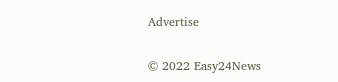Advertise

© 2022 Easy24News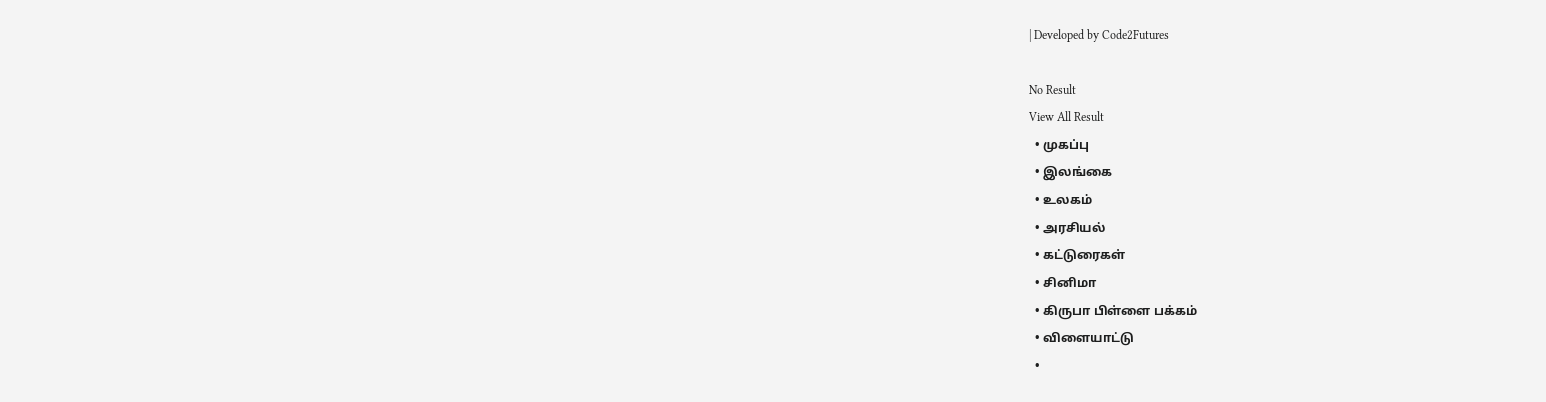| Developed by Code2Futures

No Result
View All Result
  • முகப்பு
  • இலங்கை
  • உலகம்
  • அரசியல்
  • கட்டுரைகள்
  • சினிமா
  • கிருபா பிள்ளை பக்கம்
  • விளையாட்டு
  •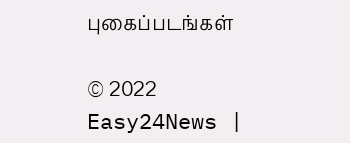புகைப்படங்கள்

© 2022 Easy24News |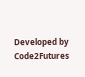Developed by Code2Futures